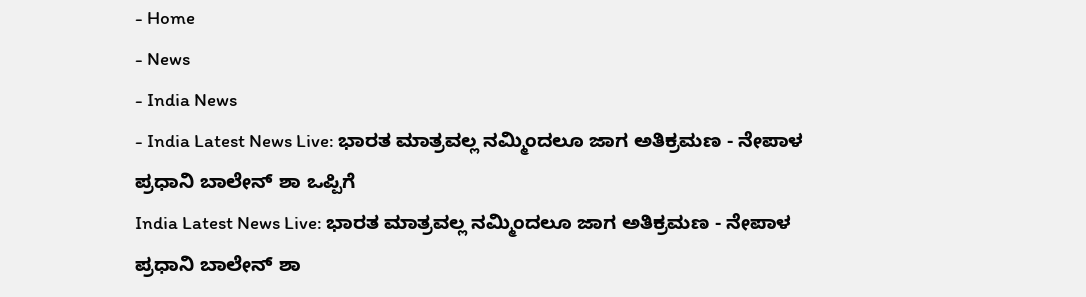- Home
- News
- India News
- India Latest News Live: ಭಾರತ ಮಾತ್ರವಲ್ಲ ನಮ್ಮಿಂದಲೂ ಜಾಗ ಅತಿಕ್ರಮಣ - ನೇಪಾಳ ಪ್ರಧಾನಿ ಬಾಲೇನ್ ಶಾ ಒಪ್ಪಿಗೆ
India Latest News Live: ಭಾರತ ಮಾತ್ರವಲ್ಲ ನಮ್ಮಿಂದಲೂ ಜಾಗ ಅತಿಕ್ರಮಣ - ನೇಪಾಳ ಪ್ರಧಾನಿ ಬಾಲೇನ್ ಶಾ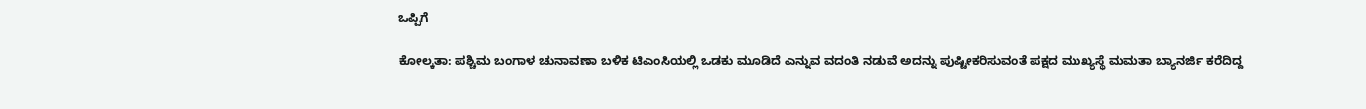ಒಪ್ಪಿಗೆ

ಕೋಲ್ಕತಾ: ಪಶ್ಚಿಮ ಬಂಗಾಳ ಚುನಾವಣಾ ಬಳಿಕ ಟಿಎಂಸಿಯಲ್ಲಿ ಒಡಕು ಮೂಡಿದೆ ಎನ್ನುವ ವದಂತಿ ನಡುವೆ ಅದನ್ನು ಪುಷ್ಟೀಕರಿಸುವಂತೆ ಪಕ್ಷದ ಮುಖ್ಯಸ್ಥೆ ಮಮತಾ ಬ್ಯಾನರ್ಜಿ ಕರೆದಿದ್ದ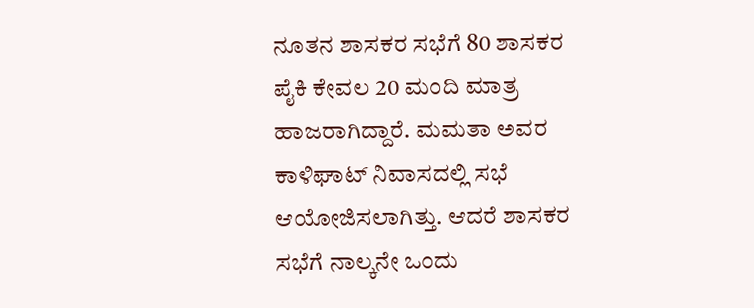ನೂತನ ಶಾಸಕರ ಸಭೆಗೆ 80 ಶಾಸಕರ ಪೈಕಿ ಕೇವಲ 20 ಮಂದಿ ಮಾತ್ರ ಹಾಜರಾಗಿದ್ದಾರೆ. ಮಮತಾ ಅವರ ಕಾಳಿಘಾಟ್ ನಿವಾಸದಲ್ಲಿ ಸಭೆ ಆಯೋಜಿಸಲಾಗಿತ್ತು. ಆದರೆ ಶಾಸಕರ ಸಭೆಗೆ ನಾಲ್ಕನೇ ಒಂದು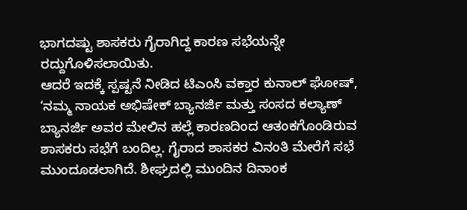ಭಾಗದಷ್ಟು ಶಾಸಕರು ಗೈರಾಗಿದ್ದ ಕಾರಣ ಸಭೆಯನ್ನೇ ರದ್ದುಗೊಳಿಸಲಾಯಿತು.
ಆದರೆ ಇದಕ್ಕೆ ಸ್ಪಷ್ಟನೆ ನೀಡಿದ ಟಿಎಂಸಿ ವಕ್ತಾರ ಕುನಾಲ್ ಘೋಷ್, ‘ನಮ್ಮ ನಾಯಕ ಅಭಿಷೇಕ್ ಬ್ಯಾನರ್ಜಿ ಮತ್ತು ಸಂಸದ ಕಲ್ಯಾಣ್ ಬ್ಯಾನರ್ಜಿ ಅವರ ಮೇಲಿನ ಹಲ್ಲೆ ಕಾರಣದಿಂದ ಆತಂಕಗೊಂಡಿರುವ ಶಾಸಕರು ಸಭೆಗೆ ಬಂದಿಲ್ಲ. ಗೈರಾದ ಶಾಸಕರ ವಿನಂತಿ ಮೇರೆಗೆ ಸಭೆ ಮುಂದೂಡಲಾಗಿದೆ. ಶೀಘ್ರದಲ್ಲಿ ಮುಂದಿನ ದಿನಾಂಕ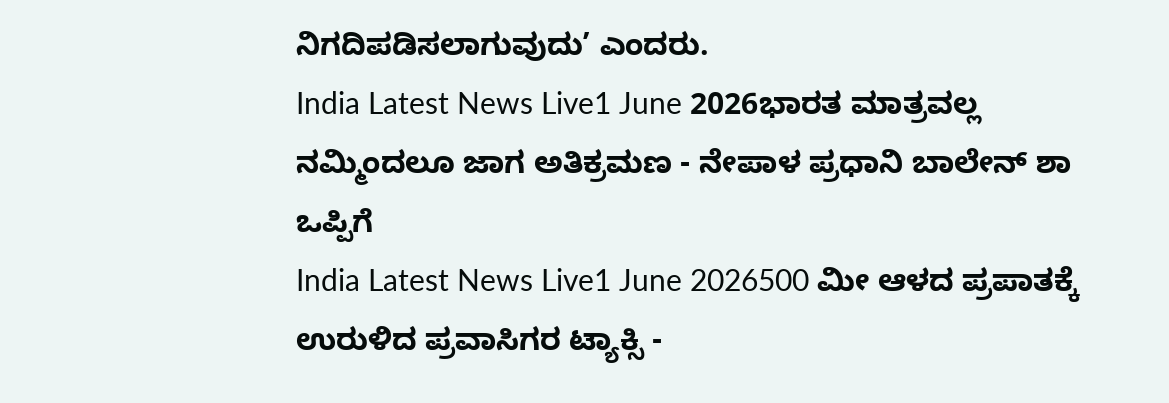ನಿಗದಿಪಡಿಸಲಾಗುವುದು’ ಎಂದರು.
India Latest News Live1 June 2026ಭಾರತ ಮಾತ್ರವಲ್ಲ ನಮ್ಮಿಂದಲೂ ಜಾಗ ಅತಿಕ್ರಮಣ - ನೇಪಾಳ ಪ್ರಧಾನಿ ಬಾಲೇನ್ ಶಾ ಒಪ್ಪಿಗೆ
India Latest News Live1 June 2026500 ಮೀ ಆಳದ ಪ್ರಪಾತಕ್ಕೆ ಉರುಳಿದ ಪ್ರವಾಸಿಗರ ಟ್ಯಾಕ್ಸಿ -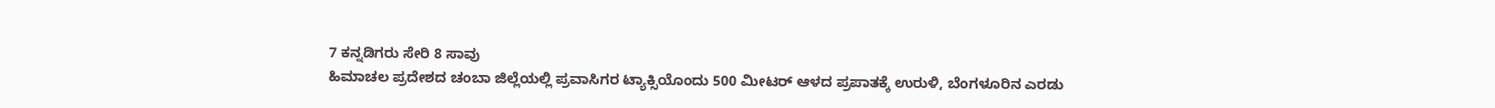7 ಕನ್ನಡಿಗರು ಸೇರಿ 8 ಸಾವು
ಹಿಮಾಚಲ ಪ್ರದೇಶದ ಚಂಬಾ ಜಿಲ್ಲೆಯಲ್ಲಿ ಪ್ರವಾಸಿಗರ ಟ್ಯಾಕ್ಸಿಯೊಂದು 500 ಮೀಟರ್ ಆಳದ ಪ್ರಪಾತಕ್ಕೆ ಉರುಳಿ, ಬೆಂಗಳೂರಿನ ಎರಡು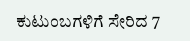ಕುಟುಂಬಗಳಿಗೆ ಸೇರಿದ 7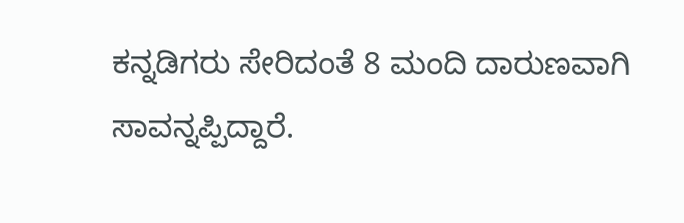ಕನ್ನಡಿಗರು ಸೇರಿದಂತೆ 8 ಮಂದಿ ದಾರುಣವಾಗಿ ಸಾವನ್ನಪ್ಪಿದ್ದಾರೆ.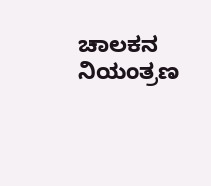ಚಾಲಕನ ನಿಯಂತ್ರಣ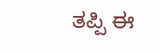ತಪ್ಪಿ ಈ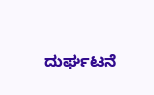ದುರ್ಘಟನೆ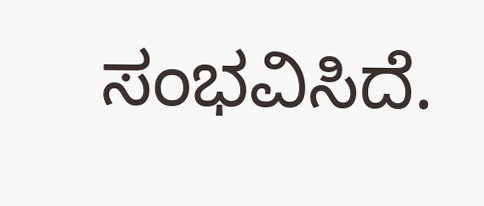ಸಂಭವಿಸಿದೆ.